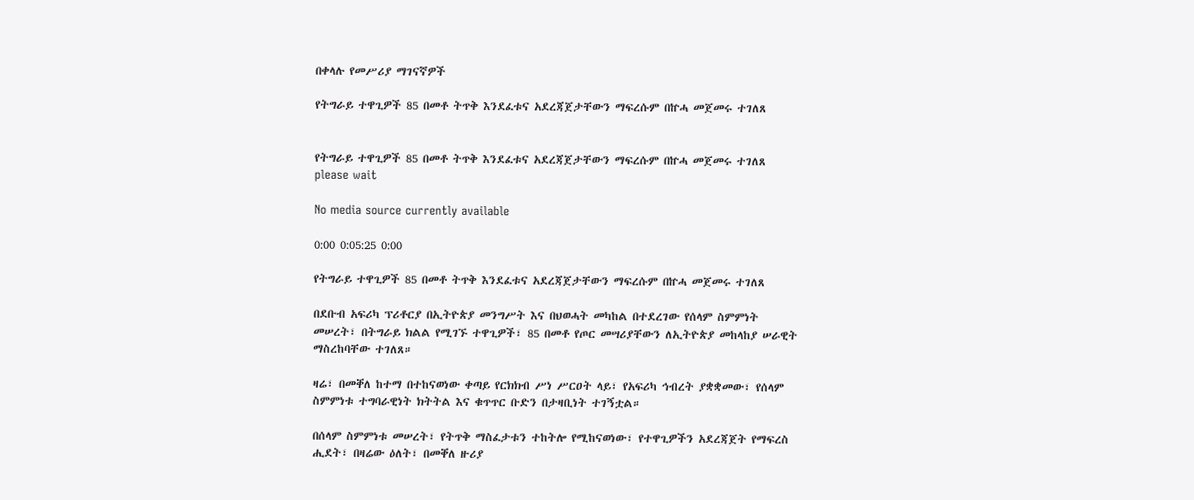በቀላሉ የመሥሪያ ማገናኛዎች

የትግራይ ተዋጊዎች 85 በመቶ ትጥቅ እንደፈቱና አደረጃጀታቸውን ማፍረሱም በኵሓ መጀመሩ ተገለጸ


የትግራይ ተዋጊዎች 85 በመቶ ትጥቅ እንደፈቱና አደረጃጀታቸውን ማፍረሱም በኵሓ መጀመሩ ተገለጸ
please wait

No media source currently available

0:00 0:05:25 0:00

የትግራይ ተዋጊዎች 85 በመቶ ትጥቅ እንደፈቱና አደረጃጀታቸውን ማፍረሱም በኵሓ መጀመሩ ተገለጸ

በደቡብ አፍሪካ ፕሪቶርያ በኢትዮጵያ መንግሥት እና በህወሓት መካከል በተደረገው የሰላም ስምምነት መሠረት፣ በትግራይ ክልል የሚገኙ ተዋጊዎች፣ 85 በመቶ የጦር መሣሪያቸውን ለኢትዮጵያ መከላከያ ሠራዊት ማስረከባቸው ተገለጸ።

ዛሬ፣ በመቐለ ከተማ በተከናወነው ቀጣይ የርክክብ ሥነ ሥርዐት ላይ፣ የአፍሪካ ኅብረት ያቋቋመው፣ የሰላም ስምምነቱ ተግባራዊነት ክትትል እና ቁጥጥር ቡድን በታዛቢነት ተገኝቷል።

በሰላም ስምምነቱ መሠረት፣ የትጥቅ ማስፈታቱን ተከትሎ የሚከናወነው፣ የተዋጊዎችን አደረጃጀት የማፍረስ ሒደት፣ በዛሬው ዕለት፣ በመቐለ ዙሪያ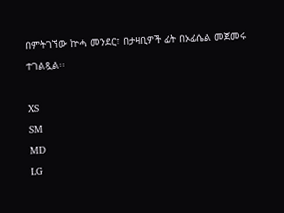በምትገኘው ኵሓ መንደር፣ በታዛቢዎች ፊት በኦፊሴል መጀመሩ ተገልጿል፡፡

XS
SM
MD
LG